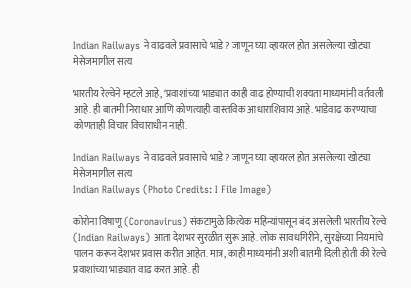Indian Railways ने वाढवले प्रवासाचे भाडे? जाणून घ्या व्हायरल होत असलेल्या खोट्या मेसेजमागील सत्य

भारतीय रेल्वेने म्हटले आहे, ‘प्रवाशांच्या भाड्यात काही वाढ होण्याची शक्यता माध्यमांनी वर्तवली आहे. ही बातमी निराधार आणि कोणत्याही वास्तविक आधाराशिवाय आहे. भाडेवाढ करण्याचा कोणताही विचार विचाराधीन नाही.

Indian Railways ने वाढवले प्रवासाचे भाडे? जाणून घ्या व्हायरल होत असलेल्या खोट्या मेसेजमागील सत्य
Indian Railways (Photo Credits: I File Image)

कोरोना विषाणू (Coronavirus) संकटामुळे कित्येक महिन्यांपासून बंद असलेली भारतीय रेल्वे (Indian Railways) आता देशभर सुरळीत सुरू आहे. लोक सावधगिरीने, सुरक्षेच्या नियमांचे पालन करून देशभर प्रवास करीत आहेत. मात्र, काही माध्यमांनी अशी बातमी दिली होती की रेल्वे प्रवाशांच्या भाड्यात वाढ करत आहे. ही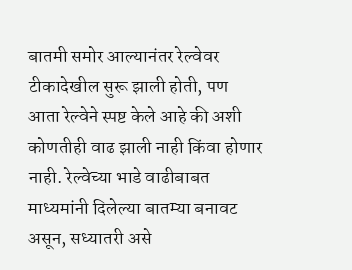बातमी समोर आल्यानंतर रेल्वेवर टीकादेखील सुरू झाली होती, पण आता रेल्वेने स्पष्ट केले आहे की अशी कोणतीही वाढ झाली नाही किंवा होणार नाही. रेल्वेच्या भाडे वाढीबाबत माध्यमांनी दिलेल्या बातम्या बनावट असून, सध्यातरी असे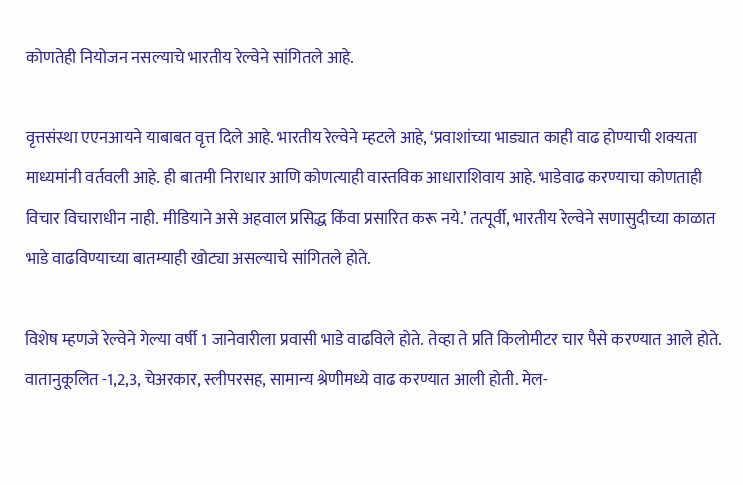कोणतेही नियोजन नसल्याचे भारतीय रेल्वेने सांगितले आहे.

वृत्तसंस्था एएनआयने याबाबत वृत्त दिले आहे. भारतीय रेल्वेने म्हटले आहे, ‘प्रवाशांच्या भाड्यात काही वाढ होण्याची शक्यता माध्यमांनी वर्तवली आहे. ही बातमी निराधार आणि कोणत्याही वास्तविक आधाराशिवाय आहे. भाडेवाढ करण्याचा कोणताही विचार विचाराधीन नाही. मीडियाने असे अहवाल प्रसिद्ध किंवा प्रसारित करू नये.’ तत्पूर्वी, भारतीय रेल्वेने सणासुदीच्या काळात भाडे वाढविण्याच्या बातम्याही खोट्या असल्याचे सांगितले होते.

विशेष म्हणजे रेल्वेने गेल्या वर्षी 1 जानेवारीला प्रवासी भाडे वाढविले होते. तेव्हा ते प्रति किलोमीटर चार पैसे करण्यात आले होते. वातानुकूलित -1,2,3, चेअरकार, स्लीपरसह, सामान्य श्रेणीमध्ये वाढ करण्यात आली होती. मेल-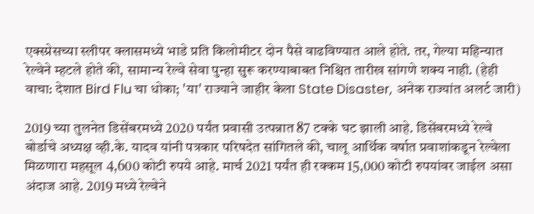एक्स्प्रेसच्या स्लीपर क्लासमध्ये भाडे प्रति किलोमीटर दोन पैसे वाढविण्यात आले होते. तर, गेल्या महिन्यात रेल्वेने म्हटले होते की, सामान्य रेल्वे सेवा पुन्हा सुरू करण्याबाबत निश्चित तारीख सांगणे शक्य नाही. (हेही वाचा: देशात Bird Flu चा धोका; 'या' राज्याने जाहीर केला State Disaster, अनेक राज्यांत अलर्ट जारी)

2019 च्या तुलनेत डिसेंबरमध्ये 2020 पर्यंत प्रवासी उत्पन्नात 87 टक्के घट झाली आहे. डिसेंबरमध्ये रेल्वे बोर्डाचे अध्यक्ष व्ही.के. यादव यांनी पत्रकार परिषदेत सांगितले की, चालू आर्थिक वर्षात प्रवाशांकडून रेल्वेला मिळणारा महसूल 4,600 कोटी रुपये आहे. मार्च 2021 पर्यंत ही रक्कम 15,000 कोटी रुपयांवर जाईल असा अंदाज आहे. 2019 मध्ये रेल्वेने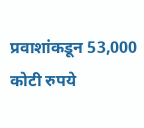प्रवाशांकडून 53,000 कोटी रुपये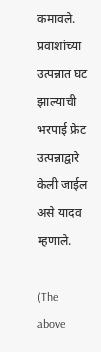कमावले. प्रवाशांच्या उत्पन्नात घट झाल्याची भरपाई फ्रेट उत्पन्नाद्वारे केली जाईल असे यादव म्हणाले.

(The above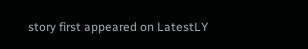story first appeared on LatestLY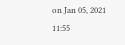on Jan 05, 2021 11:55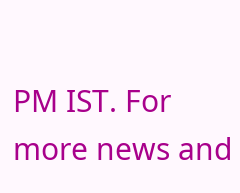PM IST. For more news and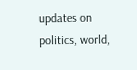updates on politics, world,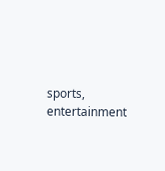sports, entertainment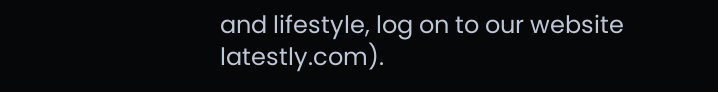and lifestyle, log on to our website latestly.com).